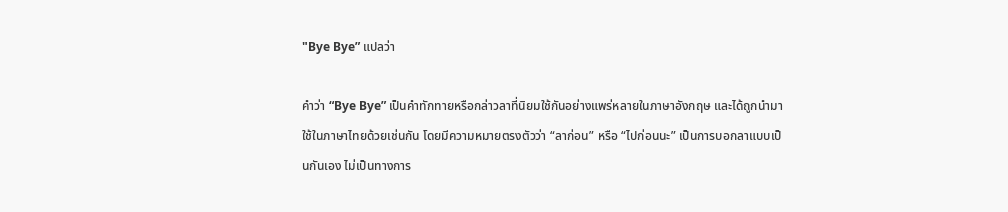"Bye Bye” แปลว่า

คำว่า “Bye Bye” เป็นคำทักทายหรือกล่าวลาที่นิยมใช้กันอย่างแพร่หลายในภาษาอังกฤษ และได้ถูกนำมาใช้ในภาษาไทยด้วยเช่นกัน โดยมีความหมายตรงตัวว่า “ลาก่อน” หรือ “ไปก่อนนะ” เป็นการบอกลาแบบเป็นกันเอง ไม่เป็นทางการ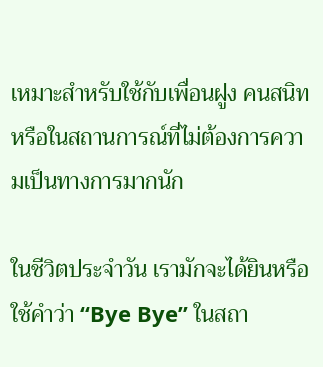เหมาะสำหรับใช้กับเพื่อนฝูง คนสนิท หรือในสถานการณ์ที่ไม่ต้องการความเป็นทางการมากนัก

ในชีวิตประจำวัน เรามักจะได้ยินหรือใช้คำว่า “Bye Bye” ในสถา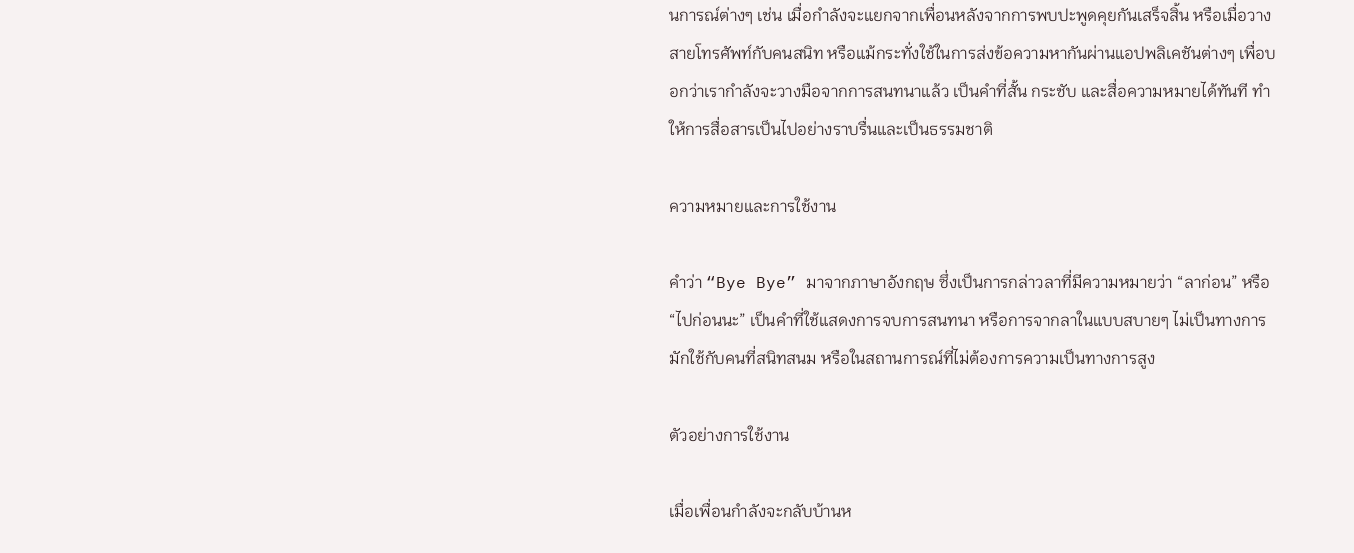นการณ์ต่างๆ เช่น เมื่อกำลังจะแยกจากเพื่อนหลังจากการพบปะพูดคุยกันเสร็จสิ้น หรือเมื่อวางสายโทรศัพท์กับคนสนิท หรือแม้กระทั่งใช้ในการส่งข้อความหากันผ่านแอปพลิเคชันต่างๆ เพื่อบอกว่าเรากำลังจะวางมือจากการสนทนาแล้ว เป็นคำที่สั้น กระชับ และสื่อความหมายได้ทันที ทำให้การสื่อสารเป็นไปอย่างราบรื่นและเป็นธรรมชาติ

ความหมายและการใช้งาน

คำว่า “Bye Bye” มาจากภาษาอังกฤษ ซึ่งเป็นการกล่าวลาที่มีความหมายว่า “ลาก่อน” หรือ “ไปก่อนนะ” เป็นคำที่ใช้แสดงการจบการสนทนา หรือการจากลาในแบบสบายๆ ไม่เป็นทางการ มักใช้กับคนที่สนิทสนม หรือในสถานการณ์ที่ไม่ต้องการความเป็นทางการสูง

ตัวอย่างการใช้งาน

เมื่อเพื่อนกำลังจะกลับบ้านห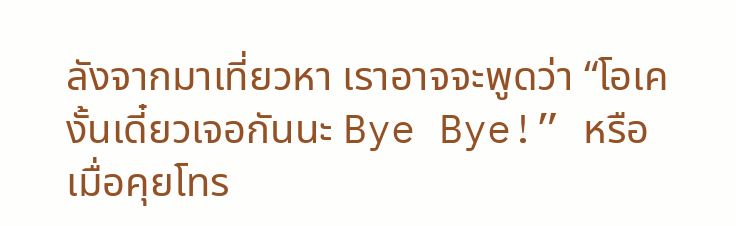ลังจากมาเที่ยวหา เราอาจจะพูดว่า “โอเค งั้นเดี๋ยวเจอกันนะ Bye Bye!” หรือเมื่อคุยโทร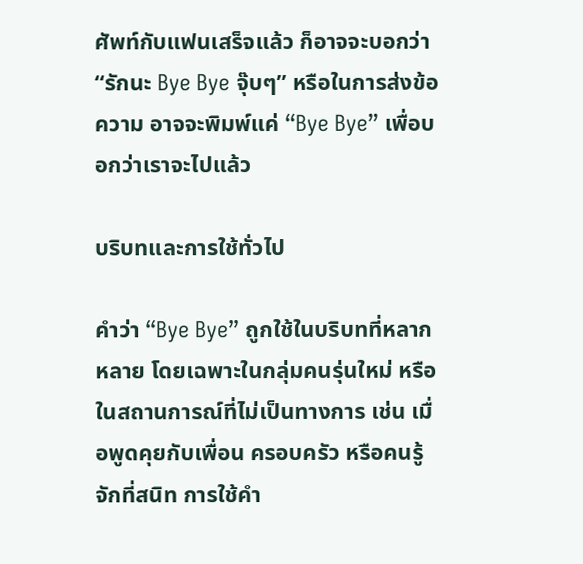ศัพท์กับแฟนเสร็จแล้ว ก็อาจจะบอกว่า “รักนะ Bye Bye จุ๊บๆ” หรือในการส่งข้อความ อาจจะพิมพ์แค่ “Bye Bye” เพื่อบอกว่าเราจะไปแล้ว

บริบทและการใช้ทั่วไป

คำว่า “Bye Bye” ถูกใช้ในบริบทที่หลากหลาย โดยเฉพาะในกลุ่มคนรุ่นใหม่ หรือในสถานการณ์ที่ไม่เป็นทางการ เช่น เมื่อพูดคุยกับเพื่อน ครอบครัว หรือคนรู้จักที่สนิท การใช้คำ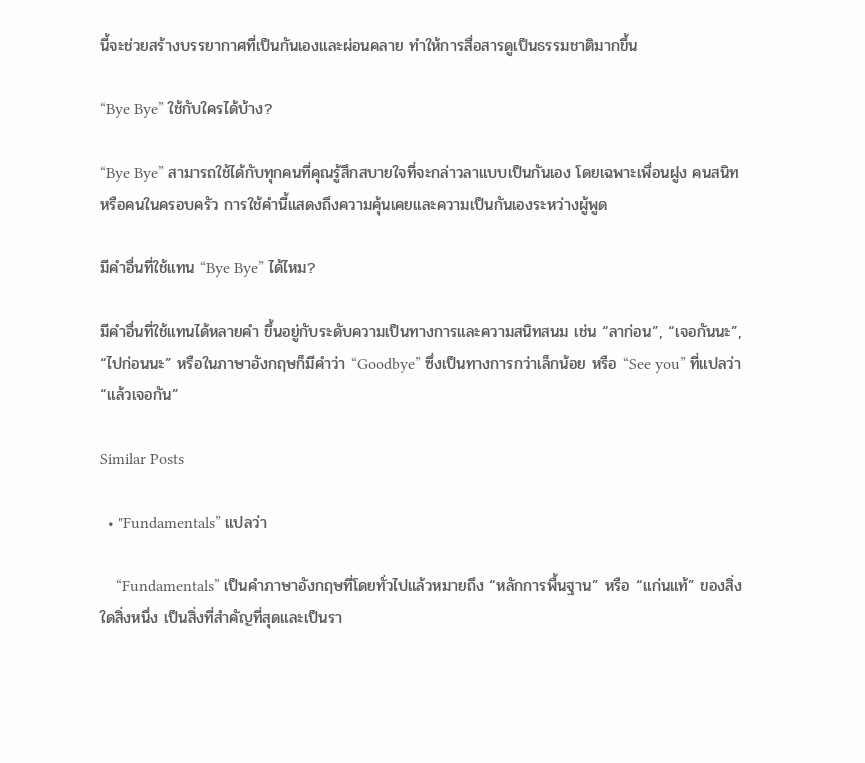นี้จะช่วยสร้างบรรยากาศที่เป็นกันเองและผ่อนคลาย ทำให้การสื่อสารดูเป็นธรรมชาติมากขึ้น

“Bye Bye” ใช้กับใครได้บ้าง?

“Bye Bye” สามารถใช้ได้กับทุกคนที่คุณรู้สึกสบายใจที่จะกล่าวลาแบบเป็นกันเอง โดยเฉพาะเพื่อนฝูง คนสนิท หรือคนในครอบครัว การใช้คำนี้แสดงถึงความคุ้นเคยและความเป็นกันเองระหว่างผู้พูด

มีคำอื่นที่ใช้แทน “Bye Bye” ได้ไหม?

มีคำอื่นที่ใช้แทนได้หลายคำ ขึ้นอยู่กับระดับความเป็นทางการและความสนิทสนม เช่น “ลาก่อน”, “เจอกันนะ”, “ไปก่อนนะ” หรือในภาษาอังกฤษก็มีคำว่า “Goodbye” ซึ่งเป็นทางการกว่าเล็กน้อย หรือ “See you” ที่แปลว่า “แล้วเจอกัน”

Similar Posts

  • "Fundamentals” แปลว่า

    “Fundamentals” เป็นคำภาษาอังกฤษที่โดยทั่วไปแล้วหมายถึง “หลักการพื้นฐาน” หรือ “แก่นแท้” ของสิ่งใดสิ่งหนึ่ง เป็นสิ่งที่สำคัญที่สุดและเป็นรา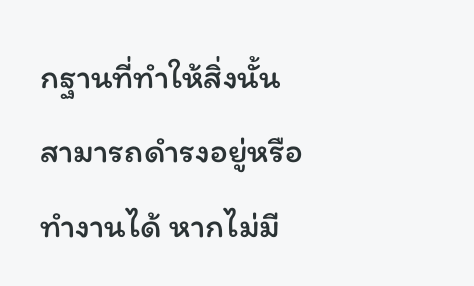กฐานที่ทำให้สิ่งนั้นสามารถดำรงอยู่หรือทำงานได้ หากไม่มี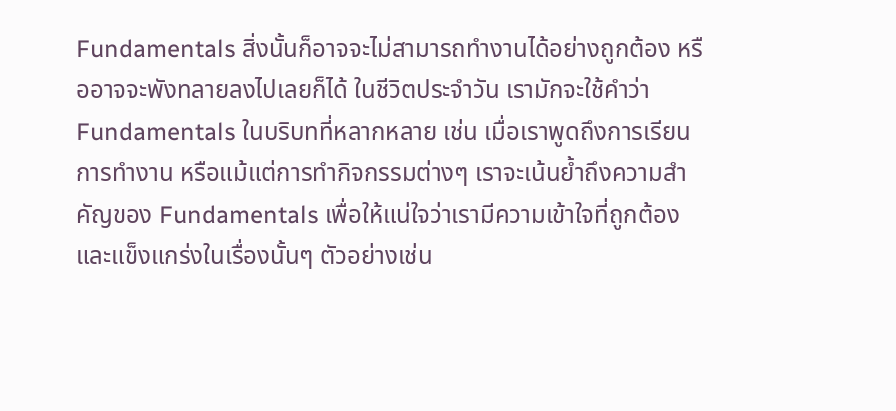Fundamentals สิ่งนั้นก็อาจจะไม่สามารถทำงานได้อย่างถูกต้อง หรืออาจจะพังทลายลงไปเลยก็ได้ ในชีวิตประจำวัน เรามักจะใช้คำว่า Fundamentals ในบริบทที่หลากหลาย เช่น เมื่อเราพูดถึงการเรียน การทำงาน หรือแม้แต่การทำกิจกรรมต่างๆ เราจะเน้นย้ำถึงความสำคัญของ Fundamentals เพื่อให้แน่ใจว่าเรามีความเข้าใจที่ถูกต้องและแข็งแกร่งในเรื่องนั้นๆ ตัวอย่างเช่น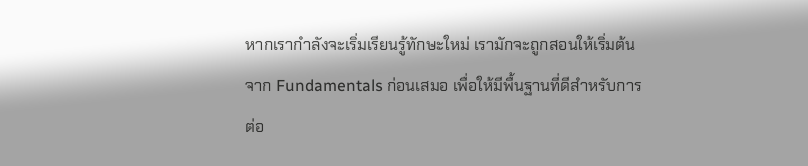หากเรากำลังจะเริ่มเรียนรู้ทักษะใหม่ เรามักจะถูกสอนให้เริ่มต้นจาก Fundamentals ก่อนเสมอ เพื่อให้มีพื้นฐานที่ดีสำหรับการต่อ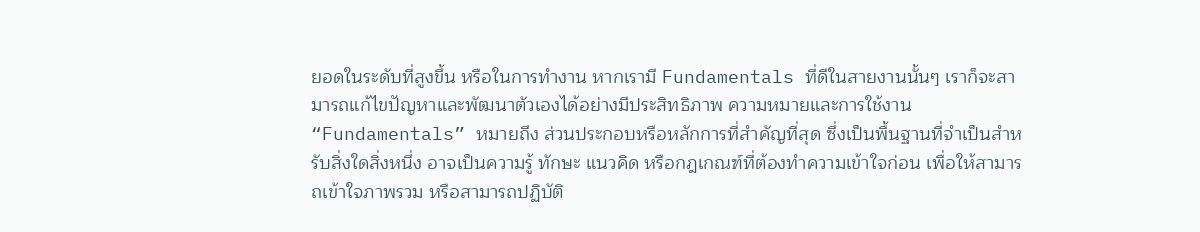ยอดในระดับที่สูงขึ้น หรือในการทำงาน หากเรามี Fundamentals ที่ดีในสายงานนั้นๆ เราก็จะสามารถแก้ไขปัญหาและพัฒนาตัวเองได้อย่างมีประสิทธิภาพ ความหมายและการใช้งาน “Fundamentals” หมายถึง ส่วนประกอบหรือหลักการที่สำคัญที่สุด ซึ่งเป็นพื้นฐานที่จำเป็นสำหรับสิ่งใดสิ่งหนึ่ง อาจเป็นความรู้ ทักษะ แนวคิด หรือกฎเกณฑ์ที่ต้องทำความเข้าใจก่อน เพื่อให้สามารถเข้าใจภาพรวม หรือสามารถปฏิบัติ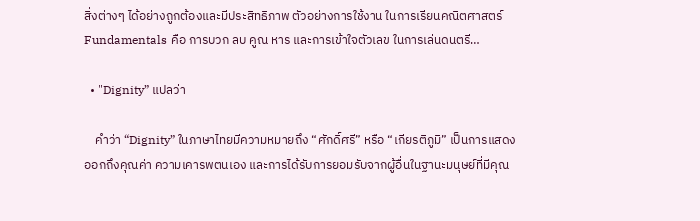สิ่งต่างๆ ได้อย่างถูกต้องและมีประสิทธิภาพ ตัวอย่างการใช้งาน ในการเรียนคณิตศาสตร์ Fundamentals คือ การบวก ลบ คูณ หาร และการเข้าใจตัวเลข ในการเล่นดนตรี…

  • "Dignity” แปลว่า

    คำว่า “Dignity” ในภาษาไทยมีความหมายถึง “ศักดิ์ศรี” หรือ “เกียรติภูมิ” เป็นการแสดงออกถึงคุณค่า ความเคารพตนเอง และการได้รับการยอมรับจากผู้อื่นในฐานะมนุษย์ที่มีคุณ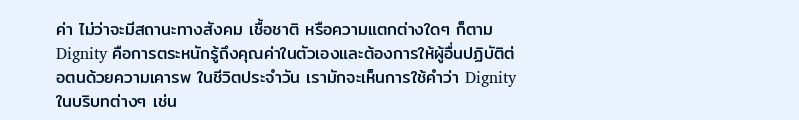ค่า ไม่ว่าจะมีสถานะทางสังคม เชื้อชาติ หรือความแตกต่างใดๆ ก็ตาม Dignity คือการตระหนักรู้ถึงคุณค่าในตัวเองและต้องการให้ผู้อื่นปฏิบัติต่อตนด้วยความเคารพ ในชีวิตประจำวัน เรามักจะเห็นการใช้คำว่า Dignity ในบริบทต่างๆ เช่น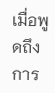เมื่อพูดถึงการ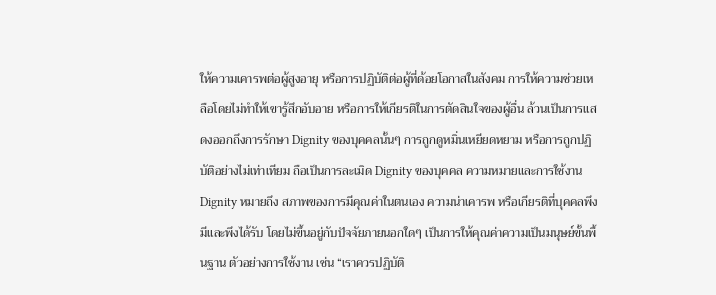ให้ความเคารพต่อผู้สูงอายุ หรือการปฏิบัติต่อผู้ที่ด้อยโอกาสในสังคม การให้ความช่วยเหลือโดยไม่ทำให้เขารู้สึกอับอาย หรือการให้เกียรติในการตัดสินใจของผู้อื่น ล้วนเป็นการแสดงออกถึงการรักษา Dignity ของบุคคลนั้นๆ การถูกดูหมิ่นเหยียดหยาม หรือการถูกปฏิบัติอย่างไม่เท่าเทียม ถือเป็นการละเมิด Dignity ของบุคคล ความหมายและการใช้งาน Dignity หมายถึง สภาพของการมีคุณค่าในตนเอง ความน่าเคารพ หรือเกียรติที่บุคคลพึงมีและพึงได้รับ โดยไม่ขึ้นอยู่กับปัจจัยภายนอกใดๆ เป็นการให้คุณค่าความเป็นมนุษย์ขั้นพื้นฐาน ตัวอย่างการใช้งาน เช่น “เราควรปฏิบัติ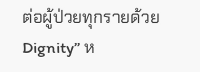ต่อผู้ป่วยทุกรายด้วย Dignity” ห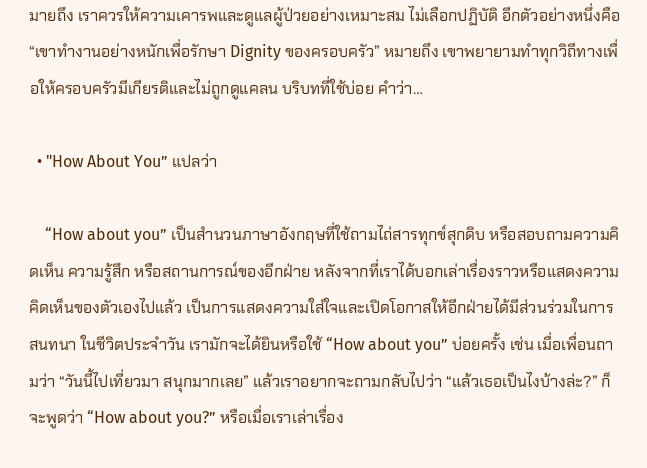มายถึง เราควรให้ความเคารพและดูแลผู้ป่วยอย่างเหมาะสม ไม่เลือกปฏิบัติ อีกตัวอย่างหนึ่งคือ “เขาทำงานอย่างหนักเพื่อรักษา Dignity ของครอบครัว” หมายถึง เขาพยายามทำทุกวิถีทางเพื่อให้ครอบครัวมีเกียรติและไม่ถูกดูแคลน บริบทที่ใช้บ่อย คำว่า…

  • "How About You” แปลว่า

    “How about you” เป็นสำนวนภาษาอังกฤษที่ใช้ถามไถ่สารทุกข์สุกดิบ หรือสอบถามความคิดเห็น ความรู้สึก หรือสถานการณ์ของอีกฝ่าย หลังจากที่เราได้บอกเล่าเรื่องราวหรือแสดงความคิดเห็นของตัวเองไปแล้ว เป็นการแสดงความใส่ใจและเปิดโอกาสให้อีกฝ่ายได้มีส่วนร่วมในการสนทนา ในชีวิตประจำวัน เรามักจะได้ยินหรือใช้ “How about you” บ่อยครั้ง เช่น เมื่อเพื่อนถามว่า “วันนี้ไปเที่ยวมา สนุกมากเลย” แล้วเราอยากจะถามกลับไปว่า “แล้วเธอเป็นไงบ้างล่ะ?” ก็จะพูดว่า “How about you?” หรือเมื่อเราเล่าเรื่อง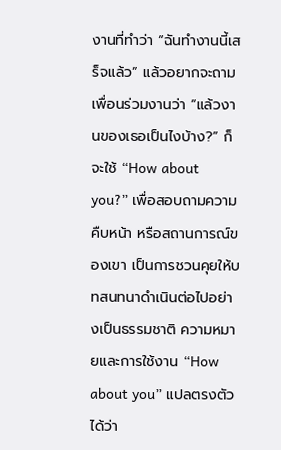งานที่ทำว่า “ฉันทำงานนี้เสร็จแล้ว” แล้วอยากจะถามเพื่อนร่วมงานว่า “แล้วงานของเธอเป็นไงบ้าง?” ก็จะใช้ “How about you?” เพื่อสอบถามความคืบหน้า หรือสถานการณ์ของเขา เป็นการชวนคุยให้บทสนทนาดำเนินต่อไปอย่างเป็นธรรมชาติ ความหมายและการใช้งาน “How about you” แปลตรงตัวได้ว่า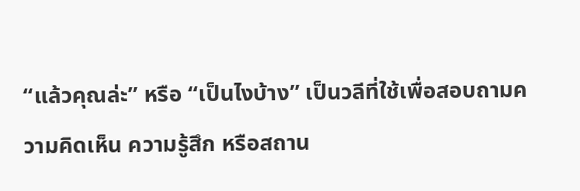“แล้วคุณล่ะ” หรือ “เป็นไงบ้าง” เป็นวลีที่ใช้เพื่อสอบถามความคิดเห็น ความรู้สึก หรือสถาน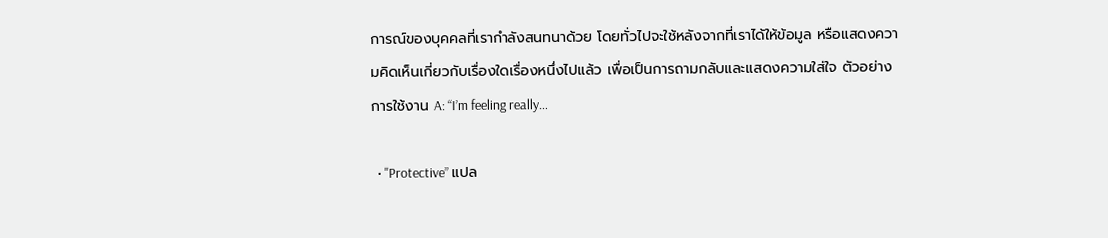การณ์ของบุคคลที่เรากำลังสนทนาด้วย โดยทั่วไปจะใช้หลังจากที่เราได้ให้ข้อมูล หรือแสดงความคิดเห็นเกี่ยวกับเรื่องใดเรื่องหนึ่งไปแล้ว เพื่อเป็นการถามกลับและแสดงความใส่ใจ ตัวอย่างการใช้งาน A: “I’m feeling really…

  • "Protective” แปล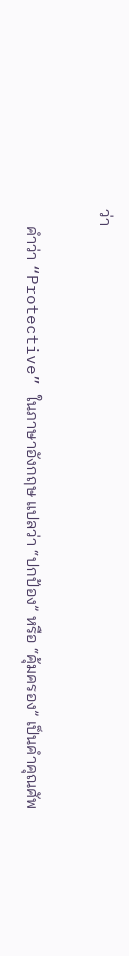ว่า

    คำว่า “Protective” ในภาษาอังกฤษ แปลว่า “ปกป้อง” หรือ “คุ้มครอง” เป็นคำคุณศัพ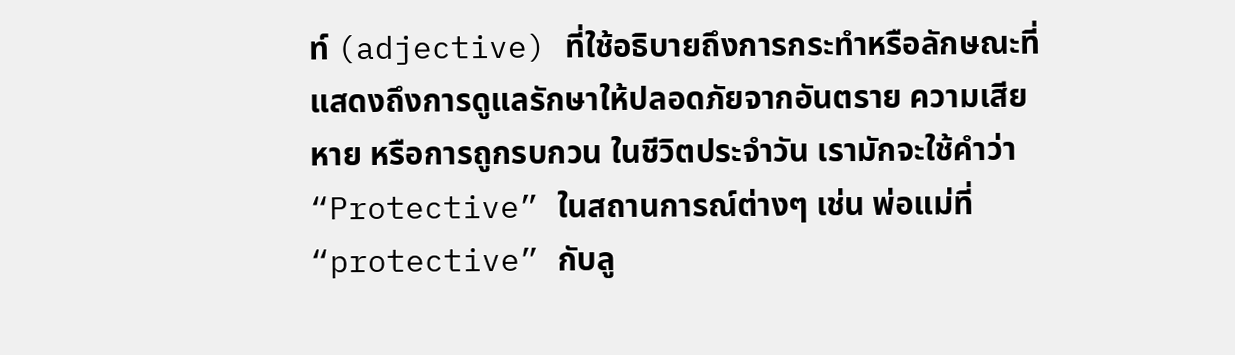ท์ (adjective) ที่ใช้อธิบายถึงการกระทำหรือลักษณะที่แสดงถึงการดูแลรักษาให้ปลอดภัยจากอันตราย ความเสียหาย หรือการถูกรบกวน ในชีวิตประจำวัน เรามักจะใช้คำว่า “Protective” ในสถานการณ์ต่างๆ เช่น พ่อแม่ที่ “protective” กับลู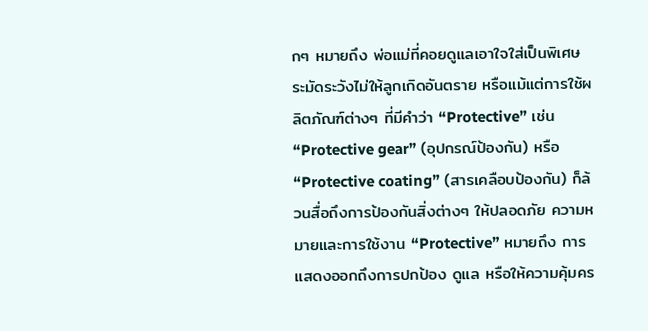กๆ หมายถึง พ่อแม่ที่คอยดูแลเอาใจใส่เป็นพิเศษ ระมัดระวังไม่ให้ลูกเกิดอันตราย หรือแม้แต่การใช้ผลิตภัณฑ์ต่างๆ ที่มีคำว่า “Protective” เช่น “Protective gear” (อุปกรณ์ป้องกัน) หรือ “Protective coating” (สารเคลือบป้องกัน) ก็ล้วนสื่อถึงการป้องกันสิ่งต่างๆ ให้ปลอดภัย ความหมายและการใช้งาน “Protective” หมายถึง การแสดงออกถึงการปกป้อง ดูแล หรือให้ความคุ้มคร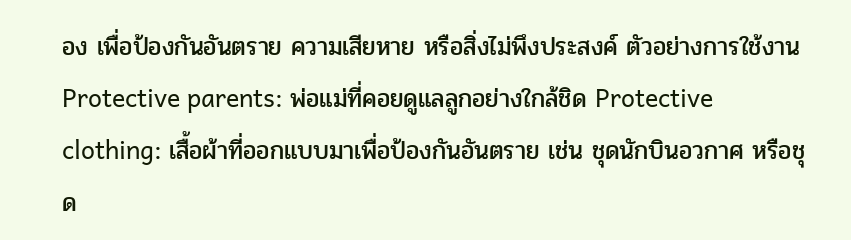อง เพื่อป้องกันอันตราย ความเสียหาย หรือสิ่งไม่พึงประสงค์ ตัวอย่างการใช้งาน Protective parents: พ่อแม่ที่คอยดูแลลูกอย่างใกล้ชิด Protective clothing: เสื้อผ้าที่ออกแบบมาเพื่อป้องกันอันตราย เช่น ชุดนักบินอวกาศ หรือชุด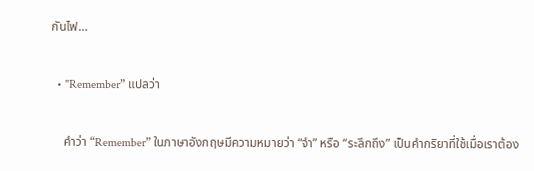กันไฟ…

  • "Remember” แปลว่า

    คำว่า “Remember” ในภาษาอังกฤษมีความหมายว่า “จำ” หรือ “ระลึกถึง” เป็นคำกริยาที่ใช้เมื่อเราต้อง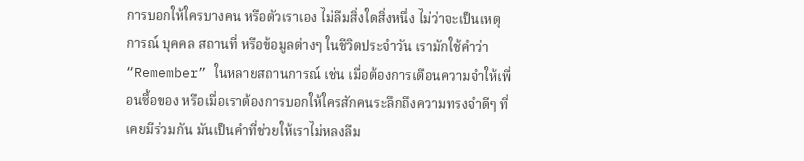การบอกให้ใครบางคน หรือตัวเราเอง ไม่ลืมสิ่งใดสิ่งหนึ่ง ไม่ว่าจะเป็นเหตุการณ์ บุคคล สถานที่ หรือข้อมูลต่างๆ ในชีวิตประจำวัน เรามักใช้คำว่า “Remember” ในหลายสถานการณ์ เช่น เมื่อต้องการเตือนความจำให้เพื่อนซื้อของ หรือเมื่อเราต้องการบอกให้ใครสักคนระลึกถึงความทรงจำดีๆ ที่เคยมีร่วมกัน มันเป็นคำที่ช่วยให้เราไม่หลงลืม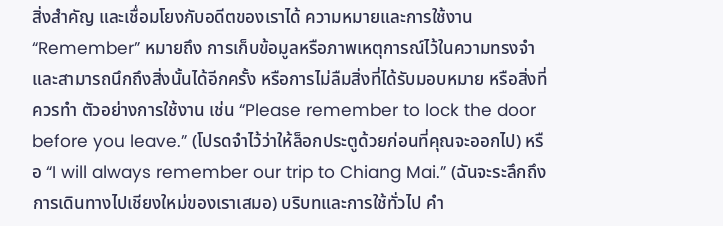สิ่งสำคัญ และเชื่อมโยงกับอดีตของเราได้ ความหมายและการใช้งาน “Remember” หมายถึง การเก็บข้อมูลหรือภาพเหตุการณ์ไว้ในความทรงจำ และสามารถนึกถึงสิ่งนั้นได้อีกครั้ง หรือการไม่ลืมสิ่งที่ได้รับมอบหมาย หรือสิ่งที่ควรทำ ตัวอย่างการใช้งาน เช่น “Please remember to lock the door before you leave.” (โปรดจำไว้ว่าให้ล็อกประตูด้วยก่อนที่คุณจะออกไป) หรือ “I will always remember our trip to Chiang Mai.” (ฉันจะระลึกถึงการเดินทางไปเชียงใหม่ของเราเสมอ) บริบทและการใช้ทั่วไป คำ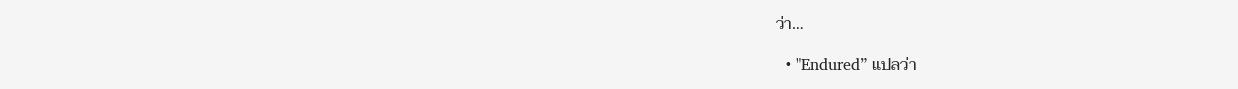ว่า…

  • "Endured” แปลว่า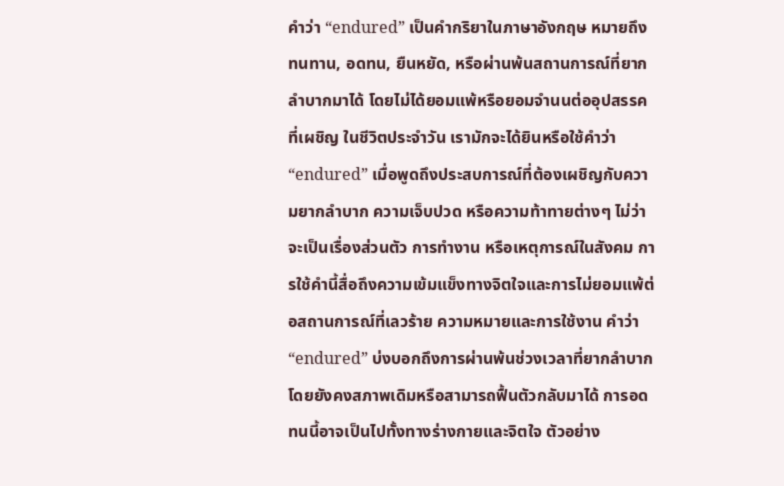คำว่า “endured” เป็นคำกริยาในภาษาอังกฤษ หมายถึง ทนทาน, อดทน, ยืนหยัด, หรือผ่านพ้นสถานการณ์ที่ยากลำบากมาได้ โดยไม่ได้ยอมแพ้หรือยอมจำนนต่ออุปสรรคที่เผชิญ ในชีวิตประจำวัน เรามักจะได้ยินหรือใช้คำว่า “endured” เมื่อพูดถึงประสบการณ์ที่ต้องเผชิญกับความยากลำบาก ความเจ็บปวด หรือความท้าทายต่างๆ ไม่ว่าจะเป็นเรื่องส่วนตัว การทำงาน หรือเหตุการณ์ในสังคม การใช้คำนี้สื่อถึงความเข้มแข็งทางจิตใจและการไม่ยอมแพ้ต่อสถานการณ์ที่เลวร้าย ความหมายและการใช้งาน คำว่า “endured” บ่งบอกถึงการผ่านพ้นช่วงเวลาที่ยากลำบาก โดยยังคงสภาพเดิมหรือสามารถฟื้นตัวกลับมาได้ การอดทนนี้อาจเป็นไปทั้งทางร่างกายและจิตใจ ตัวอย่าง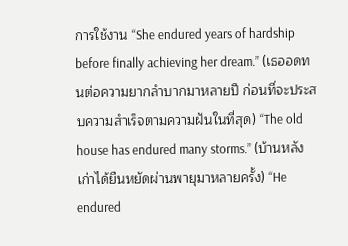การใช้งาน “She endured years of hardship before finally achieving her dream.” (เธออดทนต่อความยากลำบากมาหลายปี ก่อนที่จะประสบความสำเร็จตามความฝันในที่สุด) “The old house has endured many storms.” (บ้านหลังเก่าได้ยืนหยัดผ่านพายุมาหลายครั้ง) “He endured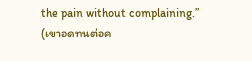the pain without complaining.” (เขาอดทนต่อค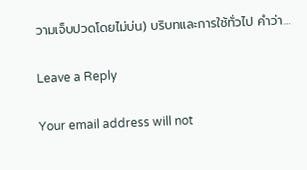วามเจ็บปวดโดยไม่บ่น) บริบทและการใช้ทั่วไป คำว่า…

Leave a Reply

Your email address will not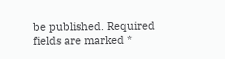be published. Required fields are marked *